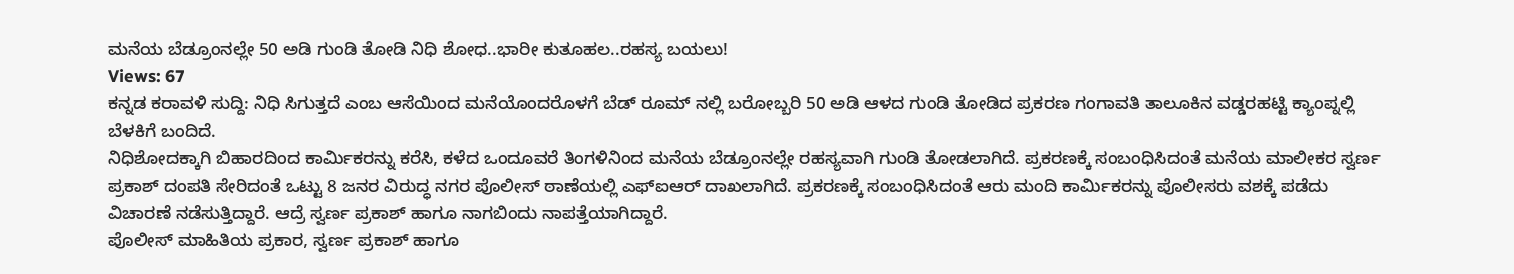ಮನೆಯ ಬೆಡ್ರೂಂನಲ್ಲೇ 50 ಅಡಿ ಗುಂಡಿ ತೋಡಿ ನಿಧಿ ಶೋಧ..ಭಾರೀ ಕುತೂಹಲ..ರಹಸ್ಯ ಬಯಲು!
Views: 67
ಕನ್ನಡ ಕರಾವಳಿ ಸುದ್ದಿ: ನಿಧಿ ಸಿಗುತ್ತದೆ ಎಂಬ ಆಸೆಯಿಂದ ಮನೆಯೊಂದರೊಳಗೆ ಬೆಡ್ ರೂಮ್ ನಲ್ಲಿ ಬರೋಬ್ಬರಿ 50 ಅಡಿ ಆಳದ ಗುಂಡಿ ತೋಡಿದ ಪ್ರಕರಣ ಗಂಗಾವತಿ ತಾಲೂಕಿನ ವಡ್ಡರಹಟ್ಟಿ ಕ್ಯಾಂಪ್ನಲ್ಲಿ ಬೆಳಕಿಗೆ ಬಂದಿದೆ.
ನಿಧಿಶೋದಕ್ಕಾಗಿ ಬಿಹಾರದಿಂದ ಕಾರ್ಮಿಕರನ್ನು ಕರೆಸಿ, ಕಳೆದ ಒಂದೂವರೆ ತಿಂಗಳಿನಿಂದ ಮನೆಯ ಬೆಡ್ರೂಂನಲ್ಲೇ ರಹಸ್ಯವಾಗಿ ಗುಂಡಿ ತೋಡಲಾಗಿದೆ. ಪ್ರಕರಣಕ್ಕೆ ಸಂಬಂಧಿಸಿದಂತೆ ಮನೆಯ ಮಾಲೀಕರ ಸ್ವರ್ಣ ಪ್ರಕಾಶ್ ದಂಪತಿ ಸೇರಿದಂತೆ ಒಟ್ಟು 8 ಜನರ ವಿರುದ್ಧ ನಗರ ಪೊಲೀಸ್ ಠಾಣೆಯಲ್ಲಿ ಎಫ್ಐಆರ್ ದಾಖಲಾಗಿದೆ. ಪ್ರಕರಣಕ್ಕೆ ಸಂಬಂಧಿಸಿದಂತೆ ಆರು ಮಂದಿ ಕಾರ್ಮಿಕರನ್ನು ಪೊಲೀಸರು ವಶಕ್ಕೆ ಪಡೆದು ವಿಚಾರಣೆ ನಡೆಸುತ್ತಿದ್ದಾರೆ. ಆದ್ರೆ ಸ್ವರ್ಣ ಪ್ರಕಾಶ್ ಹಾಗೂ ನಾಗಬಿಂದು ನಾಪತ್ತೆಯಾಗಿದ್ದಾರೆ.
ಪೊಲೀಸ್ ಮಾಹಿತಿಯ ಪ್ರಕಾರ, ಸ್ವರ್ಣ ಪ್ರಕಾಶ್ ಹಾಗೂ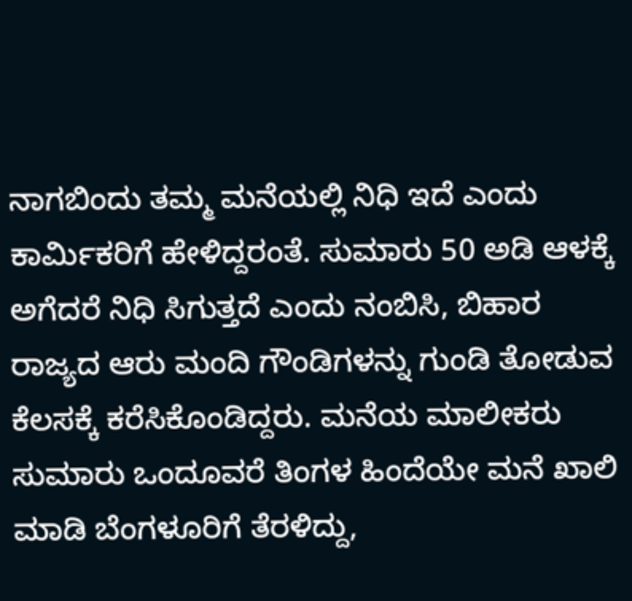ನಾಗಬಿಂದು ತಮ್ಮ ಮನೆಯಲ್ಲಿ ನಿಧಿ ಇದೆ ಎಂದು ಕಾರ್ಮಿಕರಿಗೆ ಹೇಳಿದ್ದರಂತೆ. ಸುಮಾರು 50 ಅಡಿ ಆಳಕ್ಕೆ ಅಗೆದರೆ ನಿಧಿ ಸಿಗುತ್ತದೆ ಎಂದು ನಂಬಿಸಿ, ಬಿಹಾರ ರಾಜ್ಯದ ಆರು ಮಂದಿ ಗೌಂಡಿಗಳನ್ನು ಗುಂಡಿ ತೋಡುವ ಕೆಲಸಕ್ಕೆ ಕರೆಸಿಕೊಂಡಿದ್ದರು. ಮನೆಯ ಮಾಲೀಕರು ಸುಮಾರು ಒಂದೂವರೆ ತಿಂಗಳ ಹಿಂದೆಯೇ ಮನೆ ಖಾಲಿ ಮಾಡಿ ಬೆಂಗಳೂರಿಗೆ ತೆರಳಿದ್ದು,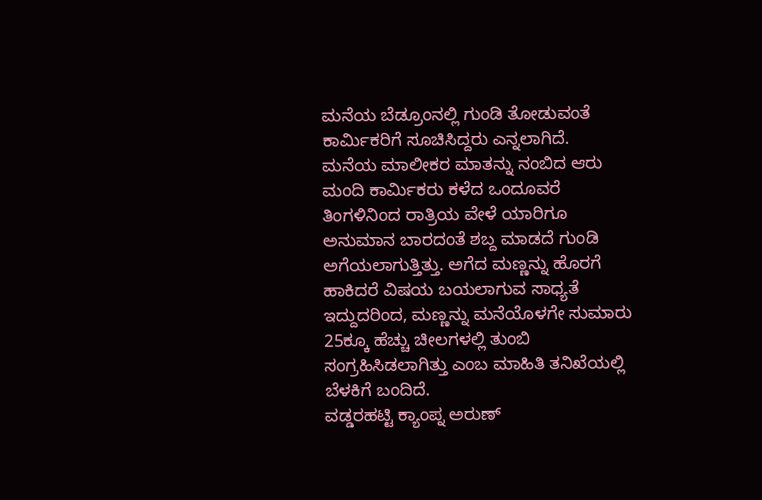ಮನೆಯ ಬೆಡ್ರೂಂನಲ್ಲಿ ಗುಂಡಿ ತೋಡುವಂತೆ ಕಾರ್ಮಿಕರಿಗೆ ಸೂಚಿಸಿದ್ದರು ಎನ್ನಲಾಗಿದೆ.
ಮನೆಯ ಮಾಲೀಕರ ಮಾತನ್ನು ನಂಬಿದ ಆರು ಮಂದಿ ಕಾರ್ಮಿಕರು ಕಳೆದ ಒಂದೂವರೆ ತಿಂಗಳಿನಿಂದ ರಾತ್ರಿಯ ವೇಳೆ ಯಾರಿಗೂ ಅನುಮಾನ ಬಾರದಂತೆ ಶಬ್ದ ಮಾಡದೆ ಗುಂಡಿ ಅಗೆಯಲಾಗುತ್ತಿತ್ತು. ಅಗೆದ ಮಣ್ಣನ್ನು ಹೊರಗೆ ಹಾಕಿದರೆ ವಿಷಯ ಬಯಲಾಗುವ ಸಾಧ್ಯತೆ ಇದ್ದುದರಿಂದ, ಮಣ್ಣನ್ನು ಮನೆಯೊಳಗೇ ಸುಮಾರು 25ಕ್ಕೂ ಹೆಚ್ಚು ಚೀಲಗಳಲ್ಲಿ ತುಂಬಿ ಸಂಗ್ರಹಿಸಿಡಲಾಗಿತ್ತು ಎಂಬ ಮಾಹಿತಿ ತನಿಖೆಯಲ್ಲಿ ಬೆಳಕಿಗೆ ಬಂದಿದೆ.
ವಡ್ಡರಹಟ್ಟಿ ಕ್ಯಾಂಪ್ನ ಅರುಣ್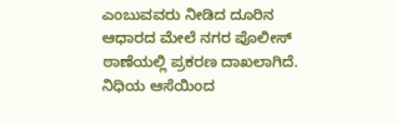ಎಂಬುವವರು ನೀಡಿದ ದೂರಿನ ಆಧಾರದ ಮೇಲೆ ನಗರ ಪೊಲೀಸ್ ಠಾಣೆಯಲ್ಲಿ ಪ್ರಕರಣ ದಾಖಲಾಗಿದೆ. ನಿಧಿಯ ಆಸೆಯಿಂದ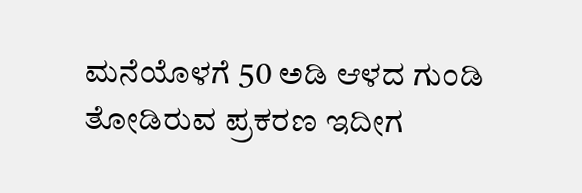ಮನೆಯೊಳಗೆ 50 ಅಡಿ ಆಳದ ಗುಂಡಿ ತೋಡಿರುವ ಪ್ರಕರಣ ಇದೀಗ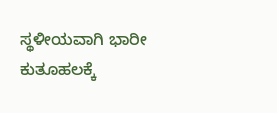ಸ್ಥಳೀಯವಾಗಿ ಭಾರೀ ಕುತೂಹಲಕ್ಕೆ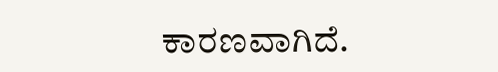ಕಾರಣವಾಗಿದೆ.